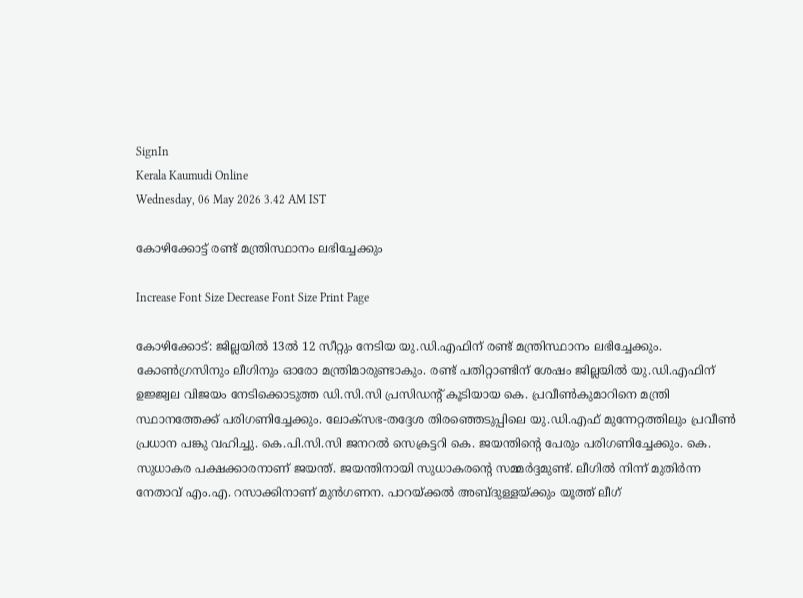SignIn
Kerala Kaumudi Online
Wednesday, 06 May 2026 3.42 AM IST

കോഴിക്കോട്ട് രണ്ട് മന്ത്രിസ്ഥാനം ലഭിച്ചേക്കും

Increase Font Size Decrease Font Size Print Page

കോഴിക്കോട്: ജില്ലയിൽ 13ൽ 12 സീറ്റും നേടിയ യു.ഡി.എഫിന് രണ്ട് മന്ത്രിസ്ഥാനം ലഭിച്ചേക്കും. കോൺഗ്രസിനും ലീഗിനും ഓരോ മന്ത്രിമാരുണ്ടാകും. രണ്ട് പതിറ്റാണ്ടിന് ശേഷം ജില്ലയിൽ യു.ഡി.എഫിന് ഉജ്ജ്വല വിജയം നേടിക്കൊടുത്ത ഡി.സി.സി പ്രസിഡന്റ് കൂടിയായ കെ. പ്രവീൺകുമാറിനെ മന്ത്രി സ്ഥാനത്തേക്ക് പരിഗണിച്ചേക്കും. ലോക്സഭ-തദ്ദേശ തിരഞ്ഞെടുപ്പിലെ യു.ഡി.എഫ് മുന്നേറ്റത്തിലും പ്രവീൺ പ്രധാന പങ്കു വഹിച്ചു. കെ.പി.സി.സി ജനറൽ സെക്രട്ടറി കെ. ജയന്തിന്റെ പേരും പരിഗണിച്ചേക്കും. കെ. സുധാകര പക്ഷക്കാരനാണ് ജയന്ത്. ജയന്തിനായി സുധാകരന്റെ സമ്മർദ്ദമുണ്ട്. ലീഗിൽ നിന്ന് മുതിർന്ന നേതാവ് എം.എ. റസാക്കിനാണ് മുൻഗണന. പാറയ്‌ക്കൽ അബ്ദുള്ളയ്ക്കും യൂത്ത് ലീഗ്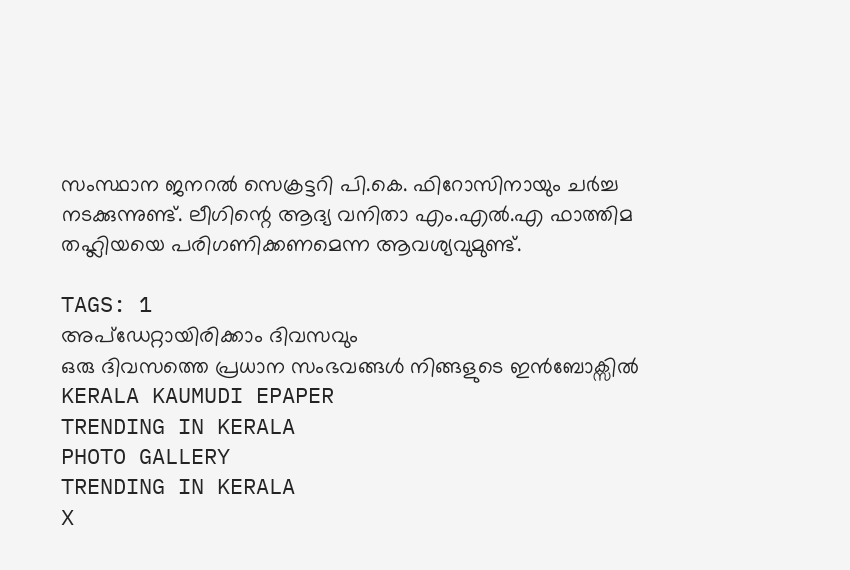സംസ്ഥാന ജനറൽ സെക്രട്ടറി പി.കെ. ഫിറോസിനായും ചർച്ച നടക്കുന്നുണ്ട്. ലീഗിന്റെ ആദ്യ വനിതാ എം.എൽ.എ ഫാത്തിമ തഹ്ലിയയെ പരിഗണിക്കണമെന്ന ആവശ്യവുമുണ്ട്.

TAGS: 1
അപ്ഡേറ്റായിരിക്കാം ദിവസവും
ഒരു ദിവസത്തെ പ്രധാന സംഭവങ്ങൾ നിങ്ങളുടെ ഇൻബോക്സിൽ
KERALA KAUMUDI EPAPER
TRENDING IN KERALA
PHOTO GALLERY
TRENDING IN KERALA
X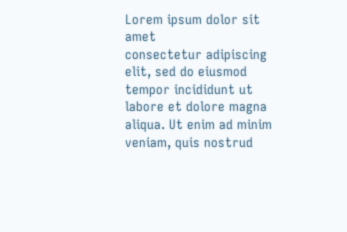Lorem ipsum dolor sit amet
consectetur adipiscing elit, sed do eiusmod tempor incididunt ut labore et dolore magna aliqua. Ut enim ad minim veniam, quis nostrud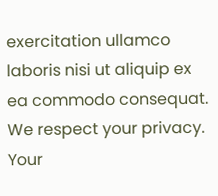exercitation ullamco laboris nisi ut aliquip ex ea commodo consequat.
We respect your privacy. Your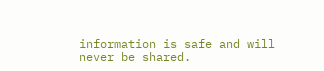information is safe and will never be shared.